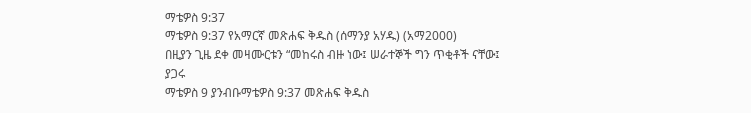ማቴዎስ 9:37
ማቴዎስ 9:37 የአማርኛ መጽሐፍ ቅዱስ (ሰማንያ አሃዱ) (አማ2000)
በዚያን ጊዜ ደቀ መዛሙርቱን “መከሩስ ብዙ ነው፤ ሠራተኞች ግን ጥቂቶች ናቸው፤
ያጋሩ
ማቴዎስ 9 ያንብቡማቴዎስ 9:37 መጽሐፍ ቅዱስ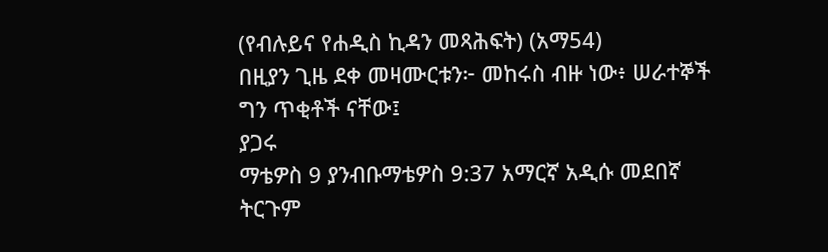(የብሉይና የሐዲስ ኪዳን መጻሕፍት) (አማ54)
በዚያን ጊዜ ደቀ መዛሙርቱን፦ መከሩስ ብዙ ነው፥ ሠራተኞች ግን ጥቂቶች ናቸው፤
ያጋሩ
ማቴዎስ 9 ያንብቡማቴዎስ 9:37 አማርኛ አዲሱ መደበኛ ትርጉም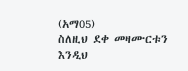(አማ05)
ስለዚህ ደቀ መዛሙርቱን እንዲህ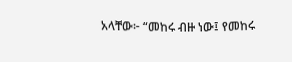አላቸው፦ “መከሩ ብዙ ነው፤ የመከሩ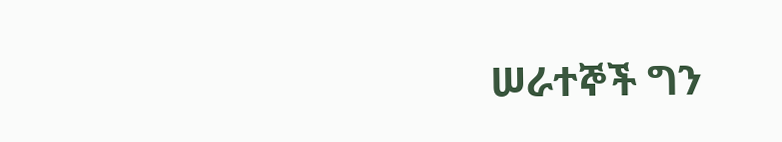ሠራተኞች ግን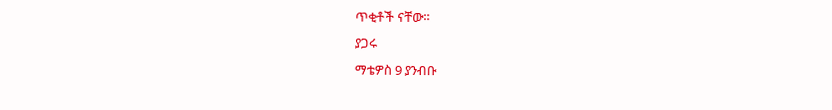ጥቂቶች ናቸው።
ያጋሩ
ማቴዎስ 9 ያንብቡ